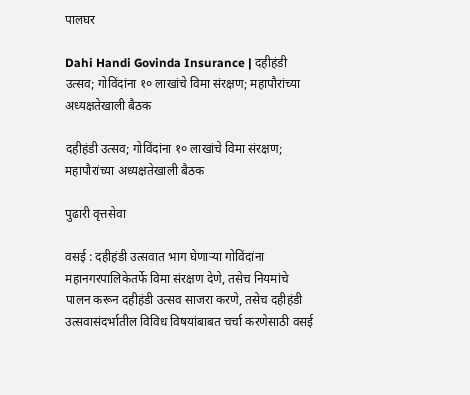पालघर

Dahi Handi Govinda Insurance | दहीहंडी उत्सव; गोविंदांना १० लाखांचे विमा संरक्षण; महापौरांच्या अध्यक्षतेखाली बैठक

दहीहंडी उत्सव; गोविंदांना १० लाखांचे विमा संरक्षण; महापौरांच्या अध्यक्षतेखाली बैठक

पुढारी वृत्तसेवा

वसई : दहीहंडी उत्सवात भाग घेणाऱ्या गोविंदांना महानगरपालिकेतर्फे विमा संरक्षण देणे, तसेच नियमांचे पालन करून दहीहंडी उत्सव साजरा करणे, तसेच दहीहंडी उत्सवासंदर्भातील विविध विषयांबाबत चर्चा करणेसाठी वसई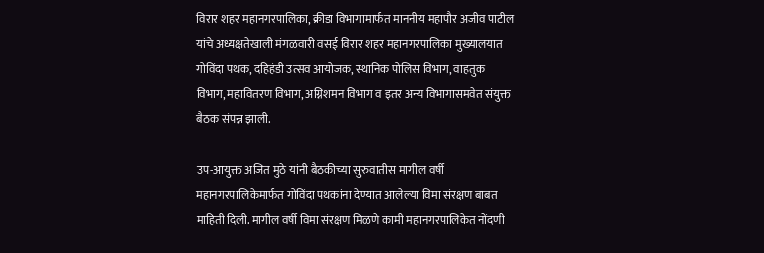विरार शहर महानगरपालिका, क्रीडा विभागामार्फत माननीय महापौर अजीव पाटील यांचे अध्यक्षतेखाली मंगळवारी वसई विरार शहर महानगरपालिका मुख्यालयात गोविंदा पथक, दहिहंडी उत्सव आयोजक, स्थानिक पोलिस विभाग, वाहतुक विभाग, महावितरण विभाग, अग्निशमन विभाग व इतर अन्य विभागासमवेत संयुक्त बैठक संपन्न झाली.

उप-आयुक्त अजित मुठे यांनी बैठकीच्या सुरुवातीस मागील वर्षी महानगरपालिकेमार्फत गोविंदा पथकांना देण्यात आलेल्या विमा संरक्षण बाबत माहिती दिली. मागील वर्षी विमा संरक्षण मिळणे कामी महानगरपालिकेत नोंदणी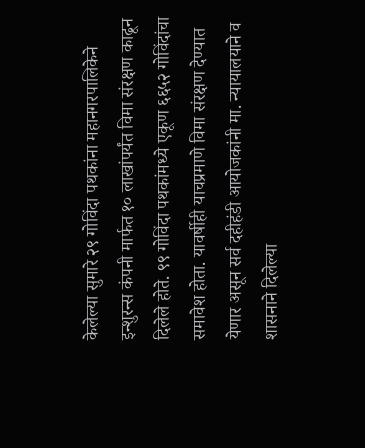केलेल्या सुमारे २९ गोविंदा पथकांना महानगरपालिकेने इन्शुरन्स कंपनी मार्फत १० लाखांपर्यंत विमा संरक्षण काढून दिलेले होते. ९९ गोविंदा पथकांमध्ये एकूण ६६५२ गोविंदांचा समावेश होता. यावर्षीही याचप्रमाणे विमा संरक्षण देण्यात येणार असून सर्व दहीहंडी आयोजकांनी मा. न्यायालयाने व शासनाने दिलेल्या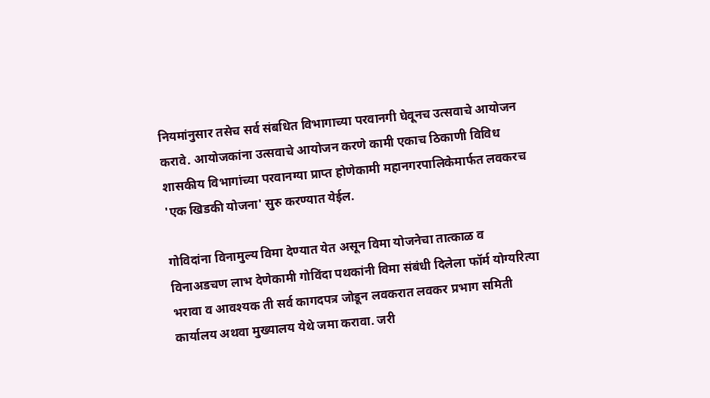नियमांनुसार तसेच सर्व संबधित विभागाच्या परवानगी घेवूनच उत्सवाचे आयोजन करावे. आयोजकांना उत्सवाचे आयोजन करणे कामी एकाच ठिकाणी विविध शासकीय विभागांच्या परवानग्या प्राप्त होणेकामी महानगरपालिकेमार्फत लवकरच 'एक खिडकी योजना' सुरु करण्यात येईल.

गोविदांना विनामुल्य विमा देण्यात येत असून विमा योजनेचा तात्काळ व विनाअडचण लाभ देणेकामी गोविंदा पथकांनी विमा संबंधी दिलेला फॉर्म योग्यरित्या भरावा व आवश्यक ती सर्व कागदपत्र जोडून लवकरात लवकर प्रभाग समिती कार्यालय अथवा मुख्यालय येथे जमा करावा. जरी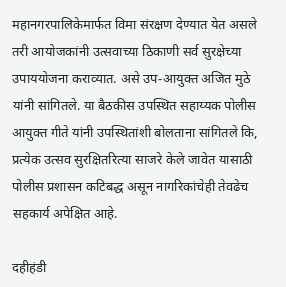महानगरपालिकेमार्फत विमा संरक्षण देण्यात येत असले तरी आयोजकांनी उत्सवाच्या ठिकाणी सर्व सुरक्षेच्या उपाययोजना कराव्यात. असे उप-आयुक्त अजित मुठे यांनी सांगितले. या बैठकीस उपस्थित सहाय्यक पोलीस आयुक्त गीते यांनी उपस्थितांशी बोलताना सांगितले कि, प्रत्येक उत्सव सुरक्षितरित्या साजरे केले जावेत यासाठी पोलीस प्रशासन कटिबद्ध असून नागरिकांचेही तेवढेच सहकार्य अपेक्षित आहे.

दहीहंडी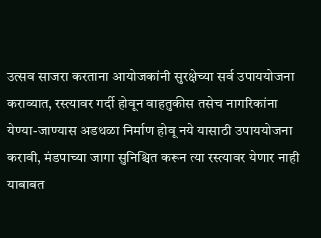उत्सव साजरा करताना आयोजकांनी सुरक्षेच्या सर्व उपाययोजना कराव्यात, रस्त्यावर गर्दी होवून वाहतुकीस तसेच नागरिकांना येण्या-जाण्यास अडथळा निर्माण होवू नये यासाठी उपाययोजना करावी, मंडपाच्या जागा सुनिश्चित करून त्या रस्त्यावर येणार नाही याबाबत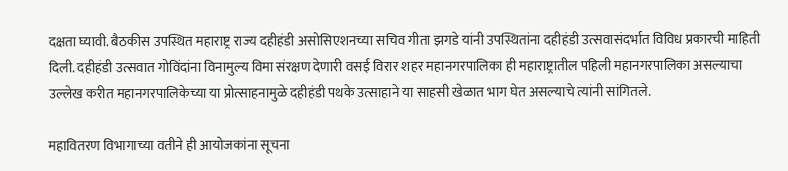दक्षता घ्यावी. बैठकीस उपस्थित महाराष्ट्र राज्य दहीहंडी असोसिएशनच्या सचिव गीता झगडे यांनी उपस्थितांना दहीहंडी उत्सवासंदर्भात विविध प्रकारची माहिती दिली. दहीहंडी उत्सवात गोविंदांना विनामुल्य विमा संरक्षण देणारी वसई विरार शहर महानगरपालिका ही महाराष्ट्रातील पहिली महानगरपालिका असल्याचा उल्लेख करीत महानगरपालिकेच्या या प्रोत्साहनामुळे दहीहंडी पथके उत्साहाने या साहसी खेळात भाग घेत असल्याचे त्यांनी सांगितले.

महावितरण विभागाच्या वतीने ही आयोजकांना सूचना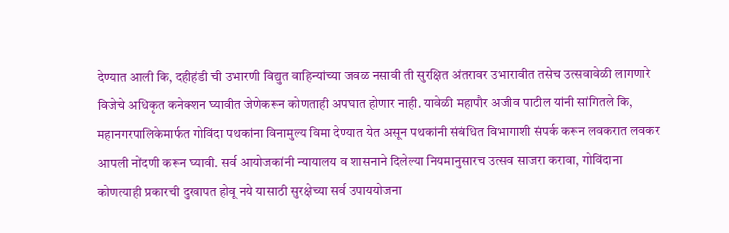देण्यात आली कि, दहीहंडी ची उभारणी विद्युत वाहिन्यांच्या जवळ नसावी ती सुरक्षित अंतरावर उभारावीत तसेच उत्सवावेळी लागणारे विजेचे अधिकृत कनेक्शन घ्यावीत जेणेकरून कोणताही अपघात होणार नाही. यावेळी महापौर अजीव पाटील यांनी सांगितले कि, महानगरपालिकेमार्फत गोविंदा पथकांना विनामुल्य विमा देण्यात येत असून पथकांनी संबंधित विभागाशी संपर्क करून लवकरात लवकर आपली नोंदणी करून घ्यावी. सर्व आयोजकांनी न्यायालय व शासनाने दिलेल्या नियमानुसारच उत्सव साजरा करावा, गोविंदाना कोणत्याही प्रकारची दुखापत होवू नये यासाठी सुरक्षेच्या सर्व उपाययोजना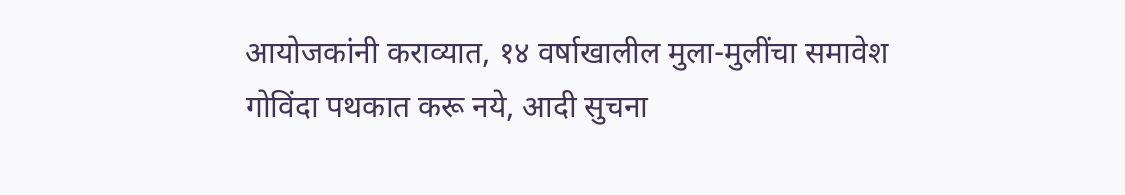आयोजकांनी कराव्यात, १४ वर्षाखालील मुला-मुलींचा समावेश गोविंदा पथकात करू नये, आदी सुचना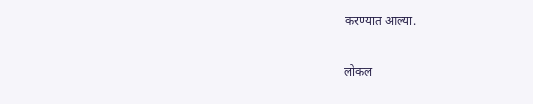करण्यात आल्या.

लोकल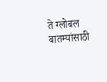ते ग्लोबल बातम्यांसाठी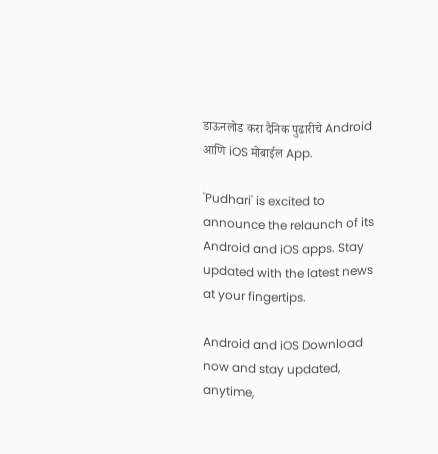डाऊनलोड करा दैनिक पुढारीचे Android आणि iOS मोबाईल App.

'Pudhari' is excited to announce the relaunch of its Android and iOS apps. Stay updated with the latest news at your fingertips.

Android and iOS Download now and stay updated, anytime,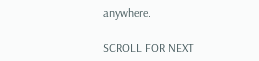anywhere.

SCROLL FOR NEXT